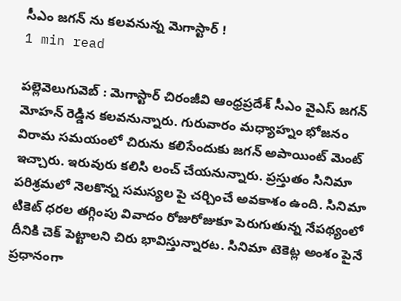సీఎం జగన్ ను కలవనున్న మెగాస్టార్ !
1 min read

పల్లెవెలుగువెబ్ : మెగాస్టార్ చిరంజీవి ఆంధ్రప్రదేశ్ సీఎం వైఎస్ జగన్ మోహన్ రెడ్డిన కలవనున్నారు. గురువారం మధ్యాహ్నం భోజనం విరామ సమయంలో చిరును కలిసేందుకు జగన్ అపాయింట్ మెంట్ ఇచ్చారు. ఇరువురు కలిసి లంచ్ చేయనున్నారు. ప్రస్తుతం సినిమా పరిశ్రమలో నెలకొన్న సమస్యల పై చర్చించే అవకాశం ఉంది. సినిమా టికెట్ ధరల తగ్గింపు వివాదం రోజురోజుకూ పెరుగుతున్న నేపథ్యంలో దీనికి చెక్ పెట్టాలని చిరు భావిస్తున్నారట. సినిమా టెకెట్ల అంశం పైనే ప్రధానంగా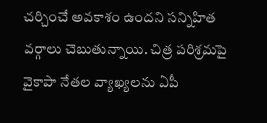చర్చించే అవకాశం ఉందని సన్నిహిత వర్గాలు చెబుతున్నాయి. చిత్ర పరిశ్రమపై వైకాపా నేతల వ్యాఖ్యలను ఏపీ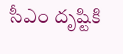సీఎం దృష్టికి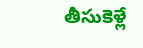తీసుకెళ్లే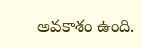అవకాశం ఉంది.